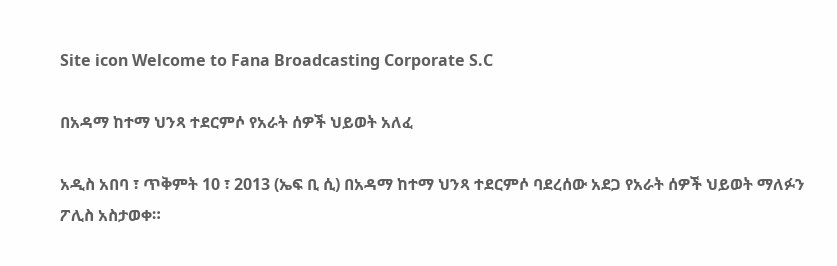Site icon Welcome to Fana Broadcasting Corporate S.C

በአዳማ ከተማ ህንጻ ተደርምሶ የአራት ሰዎች ህይወት አለፈ

አዲስ አበባ ፣ ጥቅምት 10 ፣ 2013 (ኤፍ ቢ ሲ) በአዳማ ከተማ ህንጻ ተደርምሶ ባደረሰው አደጋ የአራት ሰዎች ህይወት ማለፉን ፖሊስ አስታወቀ።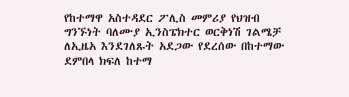የከተማዋ አስተዳደር ፖሊስ መምሪያ የህዝብ ግንኙነት ባለሙያ ኢንስፔክተር ወርቅነሽ ገልሜቻ ለኢዜአ እንደገለጹት አደጋው የደረሰው በከተማው ደምበላ ክፍለ ከተማ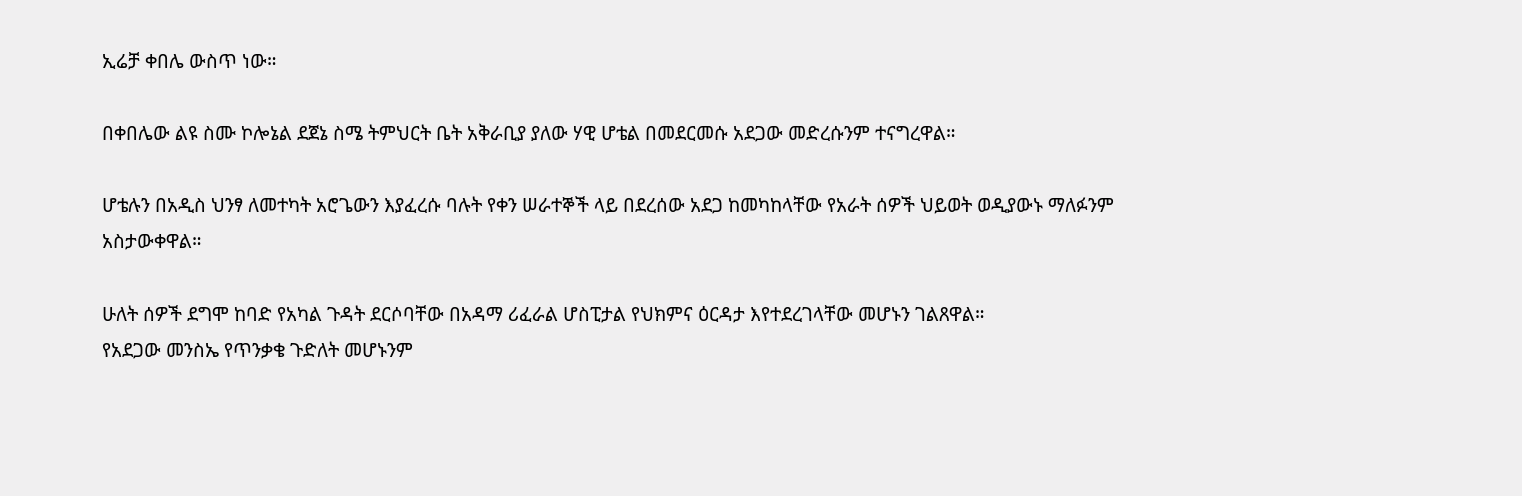ኢሬቻ ቀበሌ ውስጥ ነው።

በቀበሌው ልዩ ስሙ ኮሎኔል ደጀኔ ስሜ ትምህርት ቤት አቅራቢያ ያለው ሃዊ ሆቴል በመደርመሱ አደጋው መድረሱንም ተናግረዋል።

ሆቴሉን በአዲስ ህንፃ ለመተካት አሮጌውን እያፈረሱ ባሉት የቀን ሠራተኞች ላይ በደረሰው አደጋ ከመካከላቸው የአራት ሰዎች ህይወት ወዲያውኑ ማለፉንም አስታውቀዋል።

ሁለት ሰዎች ደግሞ ከባድ የአካል ጉዳት ደርሶባቸው በአዳማ ሪፈራል ሆስፒታል የህክምና ዕርዳታ እየተደረገላቸው መሆኑን ገልጸዋል።
የአደጋው መንስኤ የጥንቃቄ ጉድለት መሆኑንም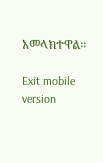አመላክተዋል።

Exit mobile version